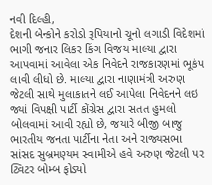નવી દિલ્હી,
દેશની બેન્કોને કરોડો રૂપિયાનો ચૂનો લગાડી વિદેશમાં ભાગી જનાર લિકર કિંગ વિજય માલ્યા દ્વારા આપવામાં આવેલા એક નિવેદને રાજકારણમાં ભૂકંપ લાવી લીધો છે. માલ્યા દ્વારા નાણામંત્રી અરુણ જેટલી સાથે મુલાકાતને લઈ આપેલા નિવેદનને લઇ જ્યાં વિપક્ષી પાર્ટી કોંગ્રેસ દ્વારા સતત હુમલો બોલવામાં આવી રહ્યો છે, જયારે બીજી બાજુ ભારતીય જનતા પાર્ટીના નેતા અને રાજ્યસભા સાંસદ સુબ્રમણ્યમ સ્વામીએ હવે અરુણ જેટલી પર ટ્વિટર બોમ્બ ફોડ્યો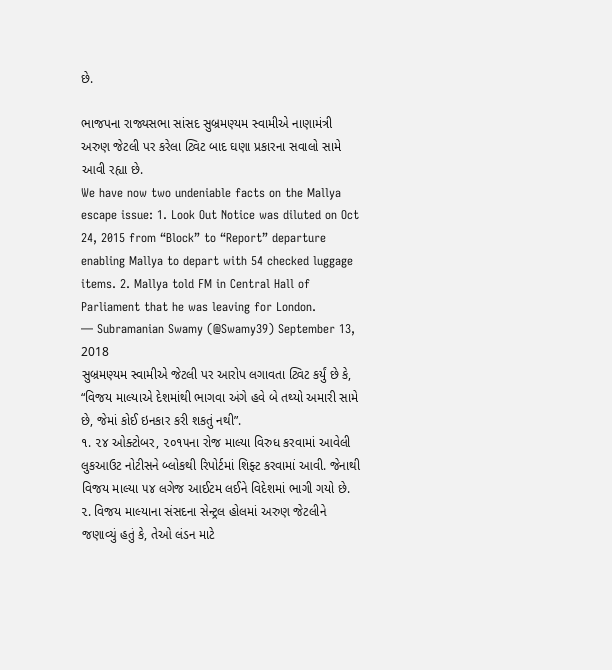છે.

ભાજપના રાજ્યસભા સાંસદ સુબ્રમણ્યમ સ્વામીએ નાણામંત્રી અરુણ જેટલી પર કરેલા ટ્વિટ બાદ ઘણા પ્રકારના સવાલો સામે આવી રહ્યા છે.
We have now two undeniable facts on the Mallya escape issue: 1. Look Out Notice was diluted on Oct 24, 2015 from “Block” to “Report” departure enabling Mallya to depart with 54 checked luggage items. 2. Mallya told FM in Central Hall of Parliament that he was leaving for London.
— Subramanian Swamy (@Swamy39) September 13, 2018
સુબ્રમણ્યમ સ્વામીએ જેટલી પર આરોપ લગાવતા ટ્વિટ કર્યું છે કે, “વિજય માલ્યાએ દેશમાંથી ભાગવા અંગે હવે બે તથ્યો અમારી સામે છે, જેમાં કોઈ ઇનકાર કરી શકતું નથી”.
૧. ૨૪ ઓક્ટોબર, ૨૦૧૫ના રોજ માલ્યા વિરુધ કરવામાં આવેલી લુકઆઉટ નોટીસને બ્લોકથી રિપોર્ટમાં શિફ્ટ કરવામાં આવી. જેનાથી વિજય માલ્યા ૫૪ લગેજ આઈટમ લઈને વિદેશમાં ભાગી ગયો છે.
૨. વિજય માલ્યાના સંસદના સેન્ટ્રલ હોલમાં અરુણ જેટલીને જણાવ્યું હતું કે, તેઓ લંડન માટે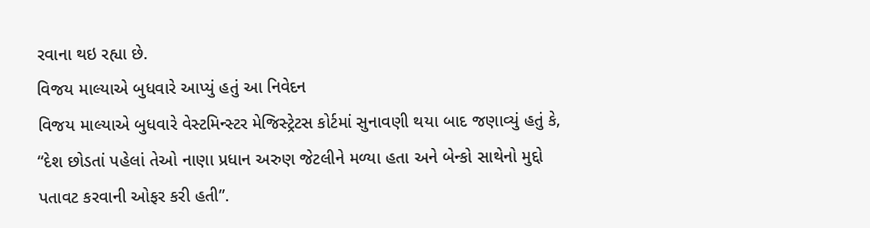રવાના થઇ રહ્યા છે.
વિજય માલ્યાએ બુધવારે આપ્યું હતું આ નિવેદન
વિજય માલ્યાએ બુધવારે વેસ્ટમિન્સ્ટર મેજિસ્ટ્રેટસ કોર્ટમાં સુનાવણી થયા બાદ જણાવ્યું હતું કે, “દેશ છોડતાં પહેલાં તેઓ નાણા પ્રધાન અરુણ જેટલીને મળ્યા હતા અને બેન્કો સાથેનો મુદ્દો પતાવટ કરવાની ઓફર કરી હતી”.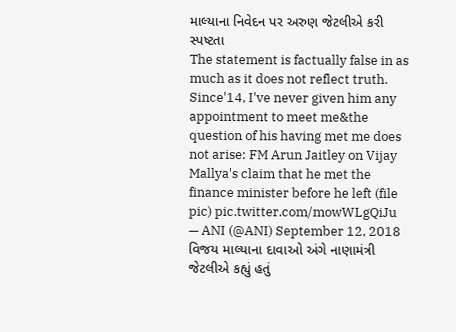માલ્યાના નિવેદન પર અરુણ જેટલીએ કરી સ્પષ્ટતા
The statement is factually false in as much as it does not reflect truth. Since'14, I've never given him any appointment to meet me&the question of his having met me does not arise: FM Arun Jaitley on Vijay Mallya's claim that he met the finance minister before he left (file pic) pic.twitter.com/mowWLgQiJu
— ANI (@ANI) September 12, 2018
વિજય માલ્યાના દાવાઓ અંગે નાણામંત્રી જેટલીએ કહ્યું હતું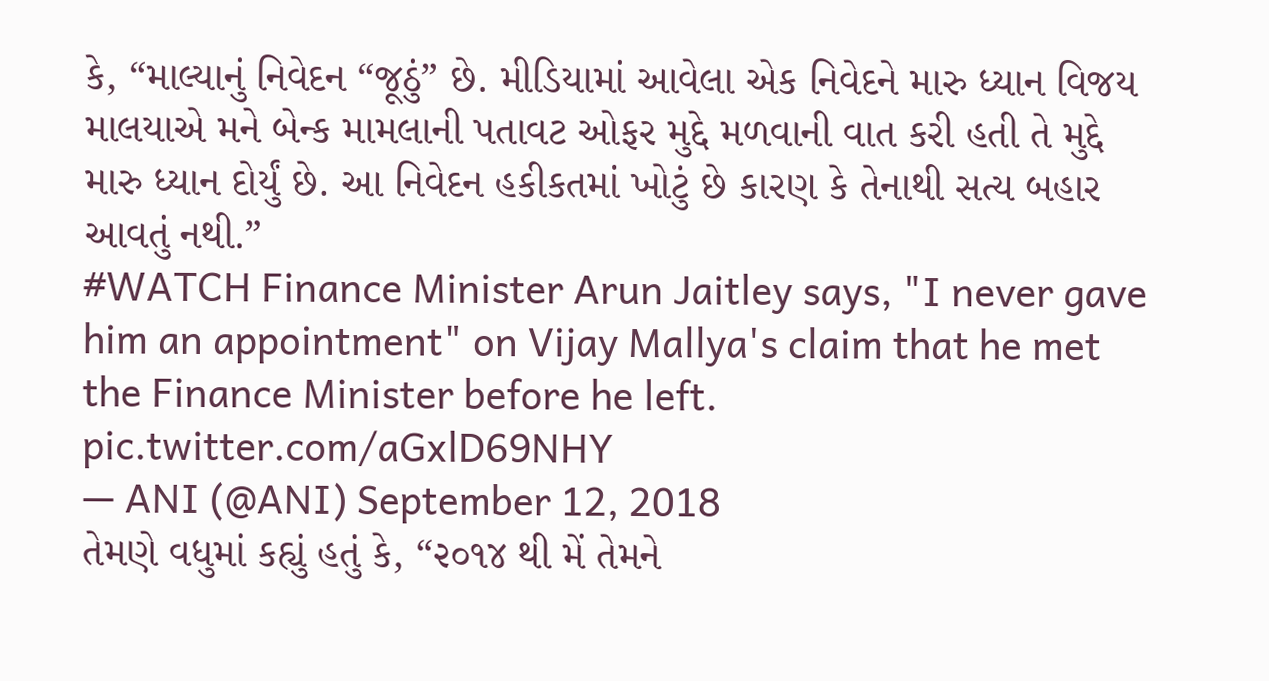કે, “માલ્યાનું નિવેદન “જૂઠું” છે. મીડિયામાં આવેલા એક નિવેદને મારુ ધ્યાન વિજય માલયાએ મને બેન્ક મામલાની પતાવટ ઓફર મુદ્દે મળવાની વાત કરી હતી તે મુદ્દે મારુ ધ્યાન દોર્યું છે. આ નિવેદન હકીકતમાં ખોટું છે કારણ કે તેનાથી સત્ય બહાર આવતું નથી.”
#WATCH Finance Minister Arun Jaitley says, "I never gave him an appointment" on Vijay Mallya's claim that he met the Finance Minister before he left. pic.twitter.com/aGxlD69NHY
— ANI (@ANI) September 12, 2018
તેમણે વધુમાં કહ્યું હતું કે, “૨૦૧૪ થી મેં તેમને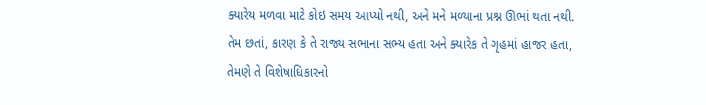ક્યારેય મળવા માટે કોઇ સમય આપ્યો નથી, અને મને મળ્યાના પ્રશ્ન ઊભાં થતા નથી. તેમ છતાં, કારણ કે તે રાજ્ય સભાના સભ્ય હતા અને ક્યારેક તે ગૃહમાં હાજર હતા, તેમણે તે વિશેષાધિકારનો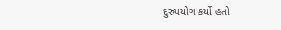દુરુપયોગ કર્યો હતો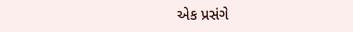એક પ્રસંગે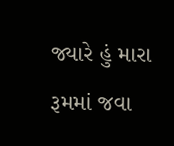જ્યારે હું મારા રૂમમાં જવા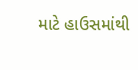માટે હાઉસમાંથી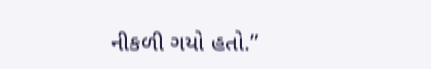નીકળી ગયો હતો.”